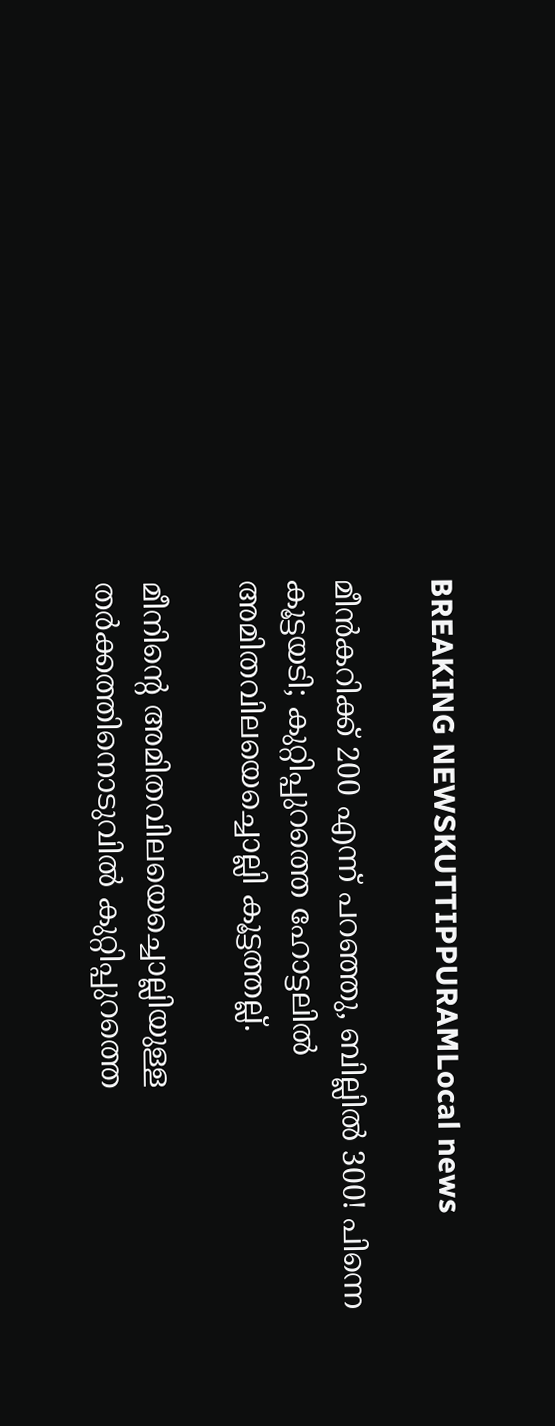BREAKING NEWSKUTTIPPURAMLocal news

മീൻകറിക്ക് 200 എന്ന് പറഞ്ഞു, ബില്ലിൽ 300! പിന്നെ കൂട്ടയടി; കുറ്റിപ്പുറത്തെ ഹോട്ടലിൽ അമിതവിലയെച്ചൊല്ലി കൂട്ടത്തല്ല്.

മീനിന്റെ അമിതവിലയെച്ചൊല്ലിയുള്ള തർക്കത്തിനൊടുവിൽ കുറ്റിപ്പുറത്തെ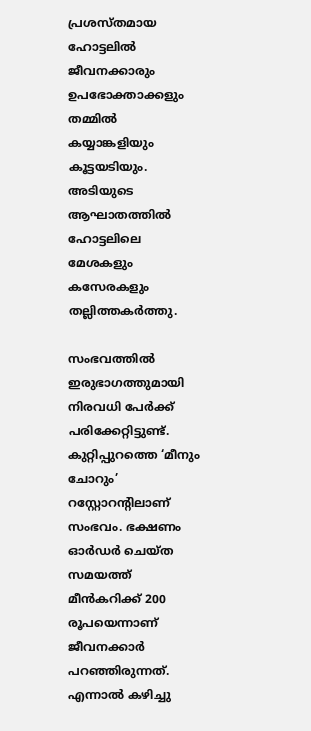പ്രശസ്തമായ ഹോട്ടലിൽ ജീവനക്കാരും ഉപഭോക്താക്കളും തമ്മിൽ കയ്യാങ്കളിയും കൂട്ടയടിയും. അടിയുടെ ആഘാതത്തിൽ ഹോട്ടലിലെ മേശകളും കസേരകളും തല്ലിത്തകർത്തു.

സംഭവത്തിൽ ഇരുഭാഗത്തുമായി നിരവധി പേർക്ക് പരിക്കേറ്റിട്ടുണ്ട്. കുറ്റിപ്പുറത്തെ ‘മീനും ചോറും’ റസ്റ്റോറന്റിലാണ് സംഭവം. ഭക്ഷണം ഓർഡർ ചെയ്ത സമയത്ത് മീൻകറിക്ക് 200 രൂപയെന്നാണ് ജീവനക്കാർ പറഞ്ഞിരുന്നത്. എന്നാൽ കഴിച്ചു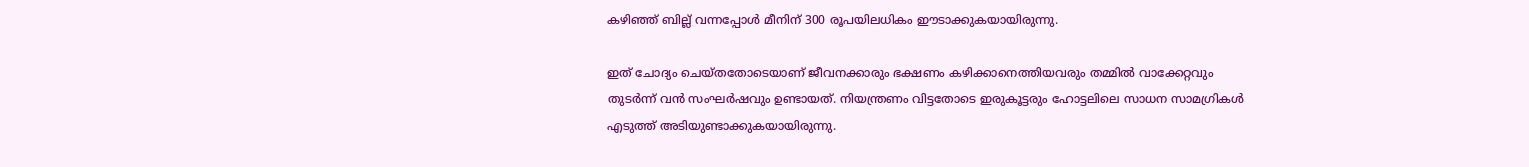കഴിഞ്ഞ് ബില്ല് വന്നപ്പോൾ മീനിന് 300 രൂപയിലധികം ഈടാക്കുകയായിരുന്നു.

ഇത് ചോദ്യം ചെയ്തതോടെയാണ് ജീവനക്കാരും ഭക്ഷണം കഴിക്കാനെത്തിയവരും തമ്മിൽ വാക്കേറ്റവും തുടർന്ന് വൻ സംഘർഷവും ഉണ്ടായത്. നിയന്ത്രണം വിട്ടതോടെ ഇരുകൂട്ടരും ഹോട്ടലിലെ സാധന സാമഗ്രികൾ എടുത്ത് അടിയുണ്ടാക്കുകയായിരുന്നു.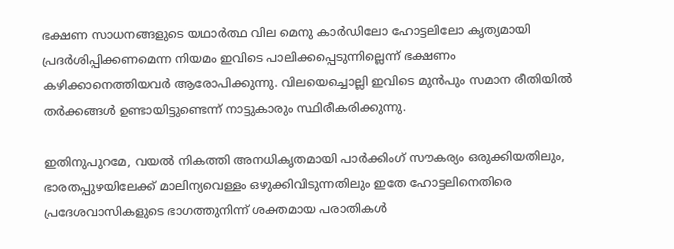ഭക്ഷണ സാധനങ്ങളുടെ യഥാർത്ഥ വില മെനു കാർഡിലോ ഹോട്ടലിലോ കൃത്യമായി പ്രദർശിപ്പിക്കണമെന്ന നിയമം ഇവിടെ പാലിക്കപ്പെടുന്നില്ലെന്ന് ഭക്ഷണം കഴിക്കാനെത്തിയവർ ആരോപിക്കുന്നു. വിലയെച്ചൊല്ലി ഇവിടെ മുൻപും സമാന രീതിയിൽ തർക്കങ്ങൾ ഉണ്ടായിട്ടുണ്ടെന്ന് നാട്ടുകാരും സ്ഥിരീകരിക്കുന്നു.

ഇതിനുപുറമേ, വയൽ നികത്തി അനധികൃതമായി പാർക്കിംഗ് സൗകര്യം ഒരുക്കിയതിലും, ഭാരതപ്പുഴയിലേക്ക് മാലിന്യവെള്ളം ഒഴുക്കിവിടുന്നതിലും ഇതേ ഹോട്ടലിനെതിരെ പ്രദേശവാസികളുടെ ഭാഗത്തുനിന്ന് ശക്തമായ പരാതികൾ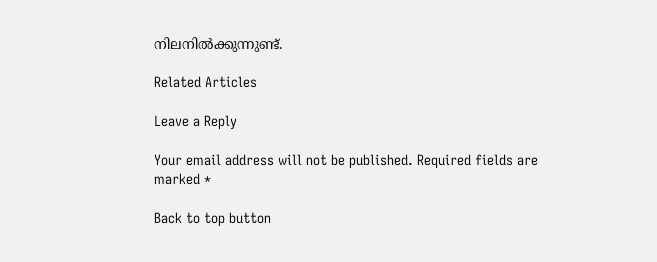നിലനിൽക്കുന്നുണ്ട്.

Related Articles

Leave a Reply

Your email address will not be published. Required fields are marked *

Back to top button